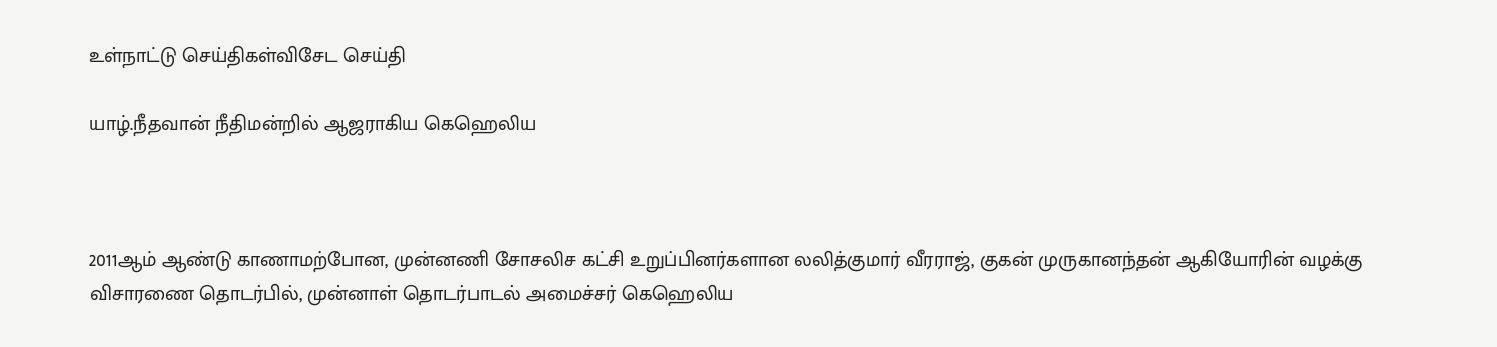உள்நாட்டு செய்திகள்விசேட செய்தி

யாழ்.நீதவான் நீதிமன்றில் ஆஜராகிய கெஹெலிய



2011ஆம் ஆண்டு காணாமற்போன, முன்னணி சோசலிச கட்சி உறுப்பினர்களான லலித்குமார் வீரராஜ், குகன் முருகானந்தன் ஆகியோரின் வழக்கு விசாரணை தொடர்பில், முன்னாள் தொடர்பாடல் அமைச்சர் கெஹெலிய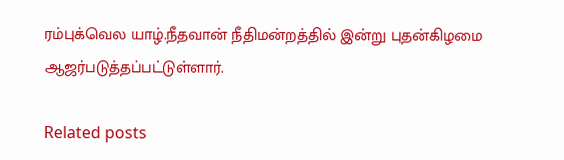ரம்புக்வெல யாழ்.நீதவான் நீதிமன்றத்தில் இன்று புதன்கிழமை ஆஜர்படுத்தப்பட்டுள்ளார்.

Related posts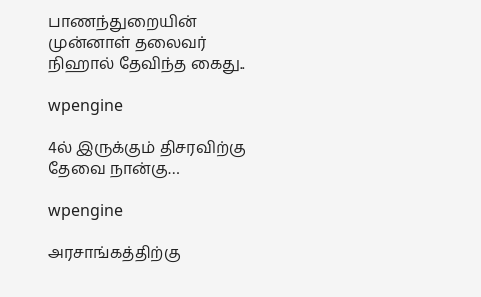பாணந்துறையின் முன்னாள் தலைவர் நிஹால் தேவிந்த கைது..

wpengine

4ல் இருக்கும் திசரவிற்கு தேவை நான்கு…

wpengine

அரசாங்கத்திற்கு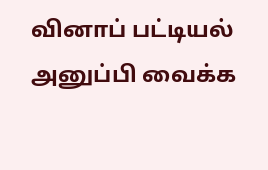வினாப் பட்டியல் அனுப்பி வைக்க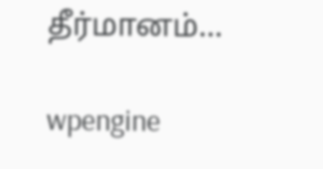தீர்மானம்…

wpengine